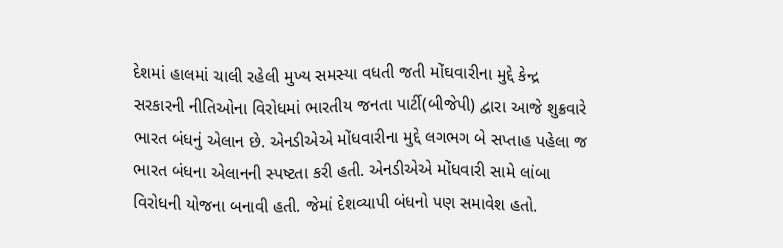દેશમાં હાલમાં ચાલી રહેલી મુખ્ય સમસ્યા વધતી જતી મોંઘવારીના મુદ્દે કેન્દ્ર સરકારની નીતિઓના વિરોધમાં ભારતીય જનતા પાર્ટી(બીજેપી) દ્વારા આજે શુક્રવારે ભારત બંધનું એલાન છે. એનડીએએ મોંધવારીના મુદ્દે લગભગ બે સપ્તાહ પહેલા જ ભારત બંધના એલાનની સ્પષ્ટતા કરી હતી. એનડીએએ મોંધવારી સામે લાંબા વિરોધની યોજના બનાવી હતી. જેમાં દેશવ્યાપી બંધનો પણ સમાવેશ હતો.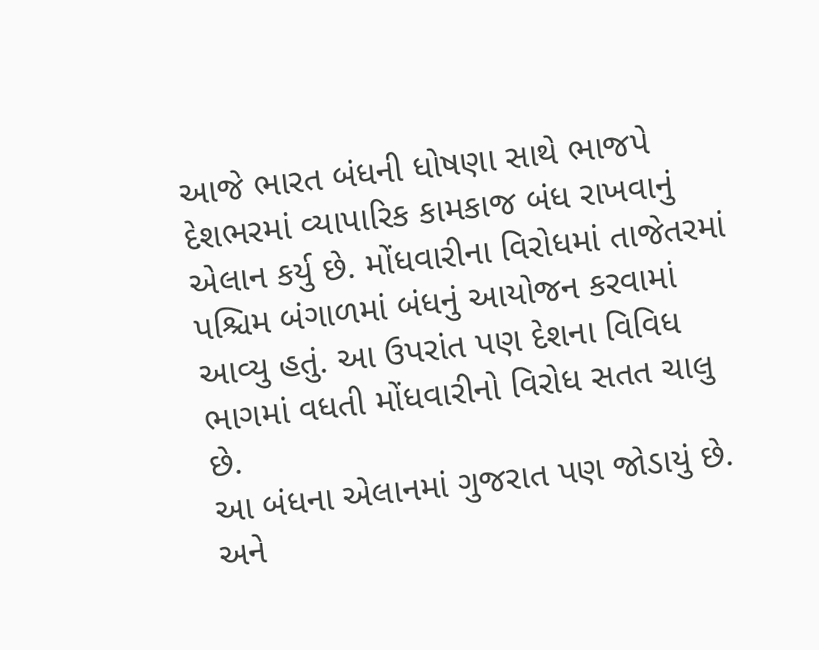આજે ભારત બંધની ધોષણા સાથે ભાજપે દેશભરમાં વ્યાપારિક કામકાજ બંધ રાખવાનું એલાન કર્યુ છે. મોંધવારીના વિરોધમાં તાજેતરમાં પશ્ચિમ બંગાળમાં બંધનું આયોજન કરવામાં આવ્યુ હતું. આ ઉપરાંત પણ દેશના વિવિધ ભાગમાં વધતી મોંધવારીનો વિરોધ સતત ચાલુ છે.
આ બંધના એલાનમાં ગુજરાત પણ જોડાયું છે. અને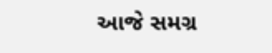આજે સમગ્ર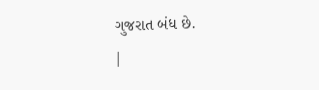ગુજરાત બંધ છે.
|